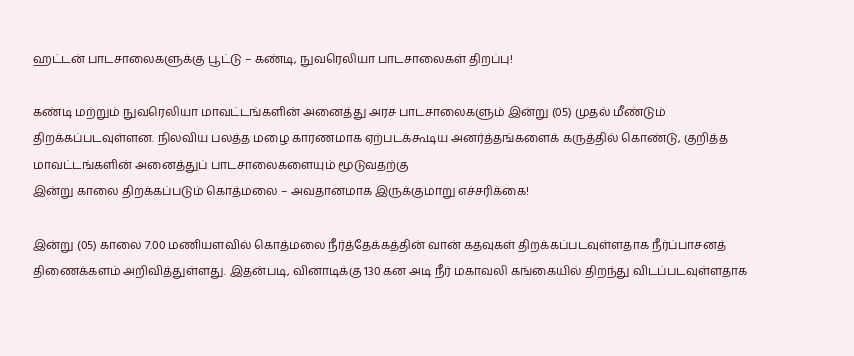ஹட்டன் பாடசாலைகளுக்கு பூட்டு – கண்டி, நுவரெலியா பாடசாலைகள் திறப்பு!

கண்டி மற்றும் நுவரெலியா மாவட்டங்களின் அனைத்து அரச பாடசாலைகளும் இன்று (05) முதல் மீண்டும் திறக்கப்படவுள்ளன. நிலவிய பலத்த மழை காரணமாக ஏற்படக்கூடிய அனர்த்தங்களைக் கருத்தில் கொண்டு, குறித்த மாவட்டங்களின் அனைத்துப் பாடசாலைகளையும் மூடுவதற்கு
இன்று காலை திறக்கப்படும் கொத்மலை – அவதானமாக இருக்குமாறு எச்சரிக்கை!

இன்று (05) காலை 7.00 மணியளவில் கொத்மலை நீர்த்தேக்கத்தின் வான் கதவுகள் திறக்கப்படவுள்ளதாக நீர்ப்பாசனத் திணைக்களம் அறிவித்துள்ளது. இதன்படி, வினாடிக்கு 130 கன அடி நீர் மகாவலி கங்கையில் திறந்து விடப்படவுள்ளதாக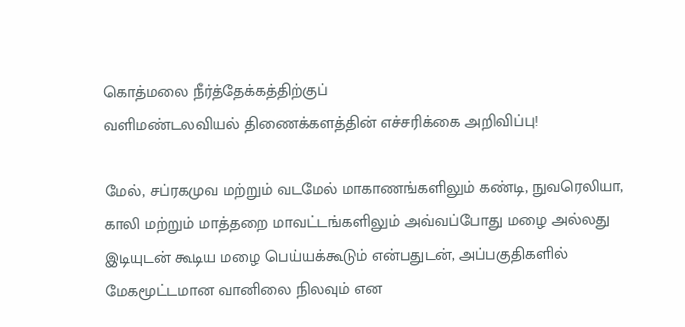கொத்மலை நீர்த்தேக்கத்திற்குப்
வளிமண்டலவியல் திணைக்களத்தின் எச்சரிக்கை அறிவிப்பு!

மேல், சப்ரகமுவ மற்றும் வடமேல் மாகாணங்களிலும் கண்டி, நுவரெலியா, காலி மற்றும் மாத்தறை மாவட்டங்களிலும் அவ்வப்போது மழை அல்லது இடியுடன் கூடிய மழை பெய்யக்கூடும் என்பதுடன், அப்பகுதிகளில் மேகமூட்டமான வானிலை நிலவும் என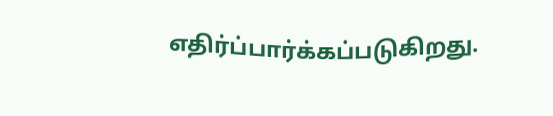எதிர்ப்பார்க்கப்படுகிறது.